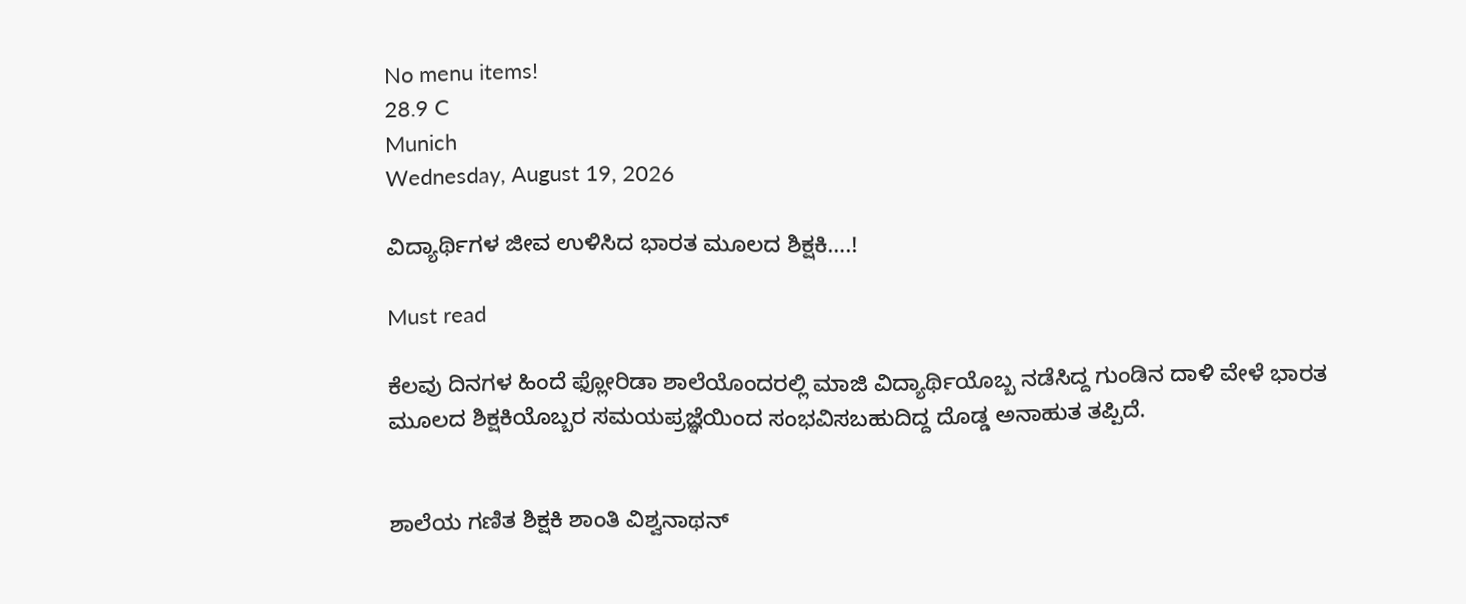No menu items!
28.9 C
Munich
Wednesday, August 19, 2026

ವಿದ್ಯಾರ್ಥಿಗಳ ಜೀವ ಉಳಿಸಿದ ಭಾರತ ಮೂಲದ ಶಿಕ್ಷಕಿ….!

Must read

ಕೆಲವು ದಿನಗಳ‌ ಹಿಂದೆ ಫ್ಲೋರಿಡಾ ಶಾಲೆಯೊಂದರಲ್ಲಿ ಮಾಜಿ ವಿದ್ಯಾರ್ಥಿಯೊಬ್ಬ ನಡೆಸಿದ್ದ ಗುಂಡಿನ ದಾಳಿ ವೇಳೆ ಭಾರತ ಮೂಲದ‌ ಶಿಕ್ಷಕಿಯೊಬ್ಬರ ಸಮಯಪ್ರಜ್ಞೆಯಿಂದ ಸಂಭವಿಸಬಹುದಿದ್ದ ದೊಡ್ಡ ಅನಾಹುತ ತಪ್ಪಿದೆ.


ಶಾಲೆಯ ಗಣಿತ ಶಿಕ್ಷಕಿ ಶಾಂತಿ ವಿಶ್ವನಾಥನ್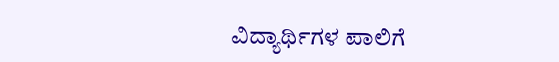ವಿದ್ಯಾರ್ಥಿಗಳ ಪಾಲಿಗೆ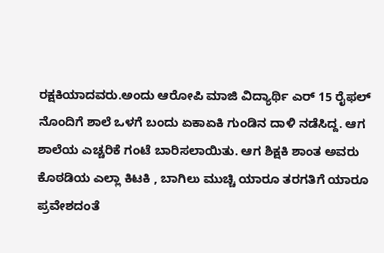ರಕ್ಷಕಿಯಾದವರು.ಅಂದು ಆರೋಪಿ‌ ಮಾಜಿ ವಿದ್ಯಾರ್ಥಿ ಎರ್ 15 ರೈಫಲ್ ನೊಂದಿಗೆ ಶಾಲೆ ಒಳಗೆ ಬಂದು ಏಕಾಏಕಿ ಗುಂಡಿನ ದಾಳಿ ನಡೆಸಿದ್ದ. ಆಗ ಶಾಲೆಯ ಎಚ್ಚರಿಕೆ ಗಂಟೆ ಬಾರಿಸಲಾಯಿತು. ಆಗ ಶಿಕ್ಷಕಿ ಶಾಂತ ಅವರು ಕೊಠಡಿಯ ಎಲ್ಲಾ ಕಿಟಕಿ , ಬಾಗಿಲು ಮುಚ್ಚಿ ಯಾರೂ ತರಗತಿಗೆ ಯಾರೂ‌ ಪ್ರವೇಶದಂತೆ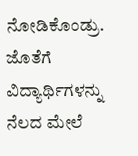ನೋಡಿಕೊಂಡ್ರು. ಜೊತೆಗೆ ವಿದ್ಯಾರ್ಥಿಗಳನ್ನು ನೆಲದ ಮೇಲೆ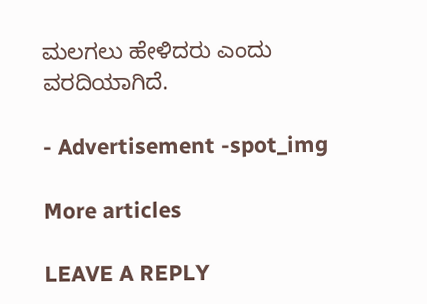ಮಲಗಲು ಹೇಳಿದರು ಎಂದು ವರದಿಯಾಗಿದೆ.

- Advertisement -spot_img

More articles

LEAVE A REPLY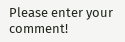Please enter your comment!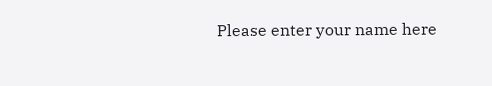Please enter your name here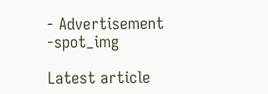- Advertisement -spot_img

Latest article